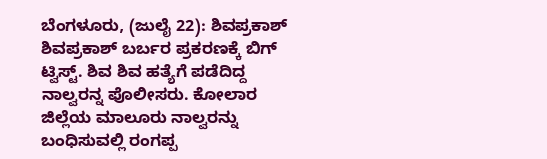ಬೆಂಗಳೂರು, (ಜುಲೈ 22): ಶಿವಪ್ರಕಾಶ್ ಶಿವಪ್ರಕಾಶ್ ಬರ್ಬರ ಪ್ರಕರಣಕ್ಕೆ ಬಿಗ್ ಟ್ವಿಸ್ಟ್. ಶಿವ ಶಿವ ಹತ್ಯೆಗೆ ಪಡೆದಿದ್ದ ನಾಲ್ವರನ್ನ ಪೊಲೀಸರು. ಕೋಲಾರ ಜಿಲ್ಲೆಯ ಮಾಲೂರು ನಾಲ್ವರನ್ನು ಬಂಧಿಸುವಲ್ಲಿ ರಂಗಪ್ಪ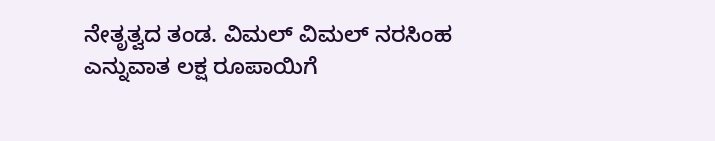ನೇತೃತ್ವದ ತಂಡ. ವಿಮಲ್ ವಿಮಲ್ ನರಸಿಂಹ ಎನ್ನುವಾತ ಲಕ್ಷ ರೂಪಾಯಿಗೆ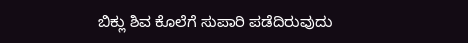ಬಿಕ್ಲು ಶಿವ ಕೊಲೆಗೆ ಸುಪಾರಿ ಪಡೆದಿರುವುದು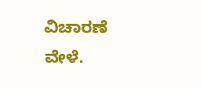ವಿಚಾರಣೆ ವೇಳೆ.